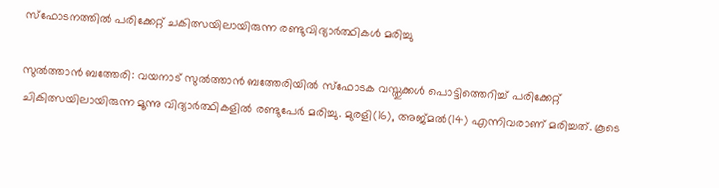സ്ഫോടനത്തില്‍ പരിക്കേറ്റ് ചകിത്സയിലായിരുന്ന രണ്ടുവിദ്യാര്‍ത്ഥികള്‍ മരിച്ചു

സുല്‍ത്താന്‍ ബത്തേരി: വയനാട് സുല്‍ത്താന്‍ ബത്തേരിയില്‍ സ്ഫോടക വസ്തുക്കള്‍ പൊട്ടിത്തെറിച്ച് പരിക്കേറ്റ് ചികിത്സയിലായിരുന്ന മൂന്നു വിദ്യാര്‍ത്ഥികളില്‍ രണ്ടുപേര്‍ മരിച്ചു. മുരളി(16), അജ്മല്‍(14) എന്നിവരാണ് മരിച്ചത്. കൂടെ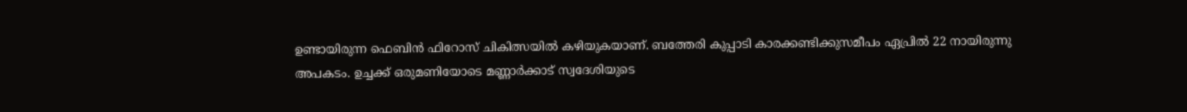ഉണ്ടായിരുന്ന ഫെബിന്‍ ഫിറോസ് ചികിത്സയില്‍ കഴിയുകയാണ്. ബത്തേരി കുപ്പാടി കാരക്കണ്ടിക്കുസമീപം ഏപ്രില്‍ 22 നായിരുന്നു അപകടം. ഉച്ചക്ക് ഒരുമണിയോടെ മണ്ണാര്‍ക്കാട് സ്വദേശിയുടെ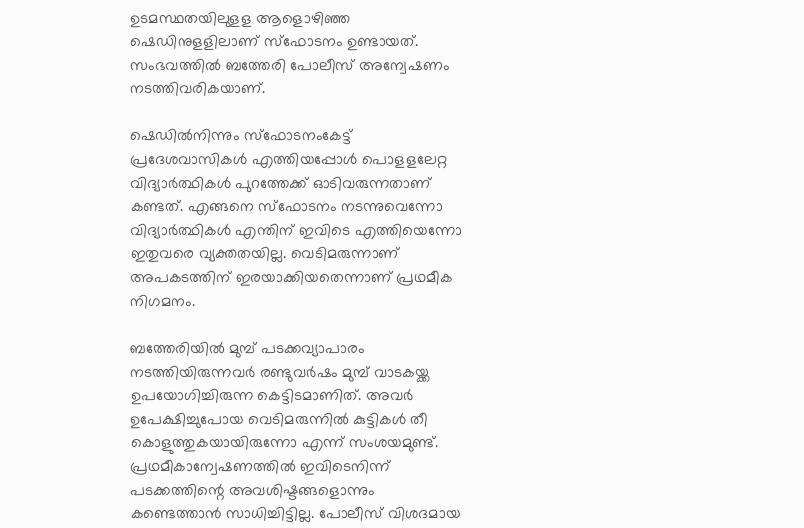ഉടമസ്ഥതയിലുളള ആളൊഴിഞ്ഞ ഷെഡിനുളളിലാണ് സ്ഫോടനം ഉണ്ടായത്. സംഭവത്തില്‍ ബത്തേരി പോലീസ് അന്വേഷണം നടത്തിവരികയാണ്.

ഷെഡില്‍നിന്നും സ്ഫോടനംകേട്ട് പ്രദേശവാസികള്‍ എത്തിയപ്പോള്‍ പൊളളലേറ്റ വിദ്യാര്‍ത്ഥികള്‍ പുറത്തേക്ക് ഓടിവരുന്നതാണ് കണ്ടത്. എങ്ങനെ സ്ഫോടനം നടന്നുവെന്നോ വിദ്യാര്‍ത്ഥികള്‍ എന്തിന് ഇവിടെ എത്തിയെന്നോ ഇതുവരെ വ്യക്തതയില്ല. വെടിമരുന്നാണ് അപകടത്തിന് ഇരയാക്കിയതെന്നാണ് പ്രഥമീക നിഗമനം.

ബത്തേരിയില്‍ മുമ്പ് പടക്കവ്യാപാരം നടത്തിയിരുന്നവര്‍ രണ്ടുവര്‍ഷം മുമ്പ് വാടകയ്ക്ക ഉപയോഗിച്ചിരുന്ന കെട്ടിടമാണിത്. അവര്‍ ഉപേക്ഷിച്ചുപോയ വെടിമരുന്നില്‍ കുട്ടികള്‍ തീ കൊളുത്തുകയായിരുന്നോ എന്ന് സംശയമുണ്ട്. പ്രഥമീകാന്വേഷണത്തില്‍ ഇവിടെനിന്ന് പടക്കത്തിന്റെ അവശിഷ്ടങ്ങളൊന്നും കണ്ടെത്താന്‍ സാധിച്ചിട്ടില്ല. പോലീസ് വിശദമായ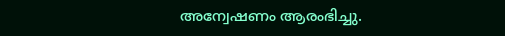അന്വേഷണം ആരംഭിച്ചു.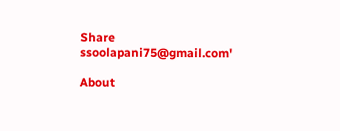Share
ssoolapani75@gmail.com'

About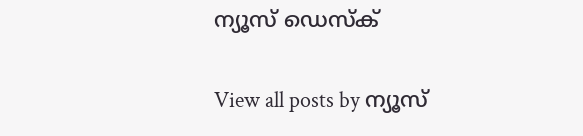ന്യൂസ് ഡെസ്ക്

View all posts by ന്യൂസ്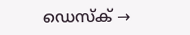ഡെസ്ക് →